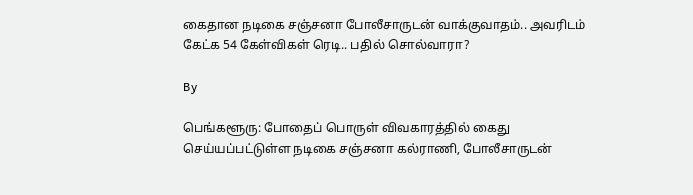கைதான நடிகை சஞ்சனா போலீசாருடன் வாக்குவாதம்.. அவரிடம் கேட்க 54 கேள்விகள் ரெடி.. பதில் சொல்வாரா?

By

பெங்களூரு: போதைப் பொருள் விவகாரத்தில் கைது செய்யப்பட்டுள்ள நடிகை சஞ்சனா கல்ராணி, போலீசாருடன்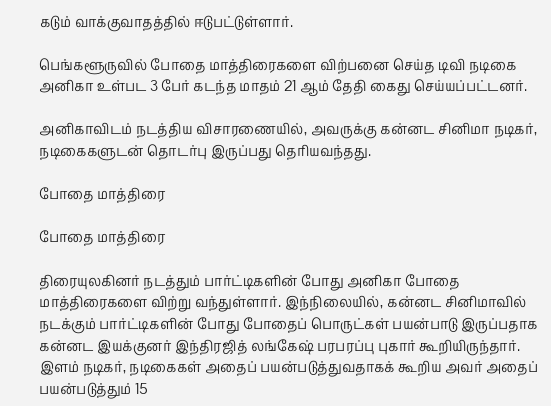கடும் வாக்குவாதத்தில் ஈடுபட்டுள்ளார்.

பெங்களூருவில் போதை மாத்திரைகளை விற்பனை செய்த டிவி நடிகை அனிகா உள்பட 3 பேர் கடந்த மாதம் 21 ஆம் தேதி கைது செய்யப்பட்டனர்.

அனிகாவிடம் நடத்திய விசாரணையில், அவருக்கு கன்னட சினிமா நடிகர், நடிகைகளுடன் தொடர்பு இருப்பது தெரியவந்தது.

போதை மாத்திரை

போதை மாத்திரை

திரையுலகினர் நடத்தும் பார்ட்டிகளின் போது அனிகா போதை மாத்திரைகளை விற்று வந்துள்ளார். இந்நிலையில், கன்னட சினிமாவில் நடக்கும் பார்ட்டிகளின் போது போதைப் பொருட்கள் பயன்பாடு இருப்பதாக கன்னட இயக்குனர் இந்திரஜித் லங்கேஷ் பரபரப்பு புகார் கூறியிருந்தார். இளம் நடிகர், நடிகைகள் அதைப் பயன்படுத்துவதாகக் கூறிய அவர் அதைப் பயன்படுத்தும் 15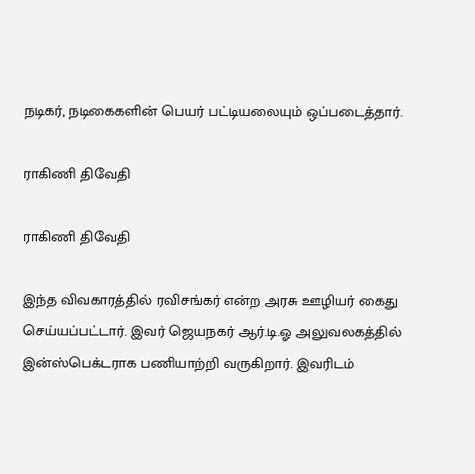நடிகர், நடிகைகளின் பெயர் பட்டியலையும் ஒப்படைத்தார்.

ராகிணி திவேதி

ராகிணி திவேதி

இந்த விவகாரத்தில் ரவிசங்கர் என்ற அரசு ஊழியர் கைது செய்யப்பட்டார். இவர் ஜெயநகர் ஆர்.டி.ஓ அலுவலகத்தில் இன்ஸ்பெக்டராக பணியாற்றி வருகிறார். இவரிடம்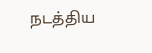நடத்திய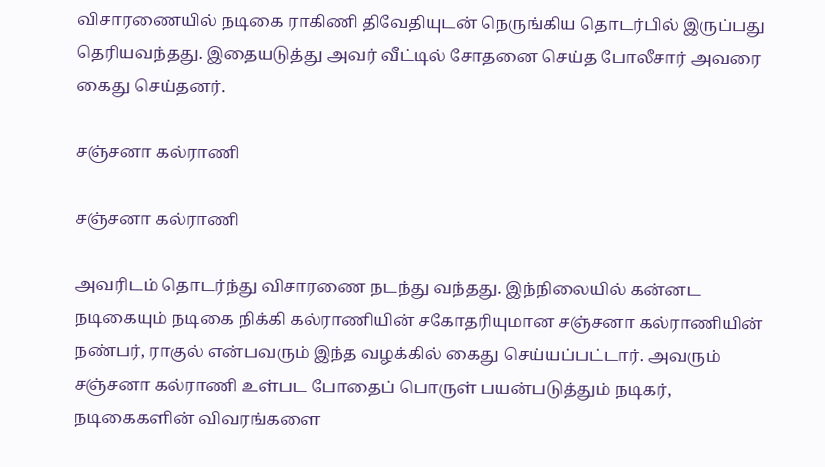விசாரணையில் நடிகை ராகிணி திவேதியுடன் நெருங்கிய தொடர்பில் இருப்பது தெரியவந்தது. இதையடுத்து அவர் வீட்டில் சோதனை செய்த போலீசார் அவரை கைது செய்தனர்.

சஞ்சனா கல்ராணி

சஞ்சனா கல்ராணி

அவரிடம் தொடர்ந்து விசாரணை நடந்து வந்தது. இந்நிலையில் கன்னட நடிகையும் நடிகை நிக்கி கல்ராணியின் சகோதரியுமான சஞ்சனா கல்ராணியின் நண்பர், ராகுல் என்பவரும் இந்த வழக்கில் கைது செய்யப்பட்டார். அவரும் சஞ்சனா கல்ராணி உள்பட போதைப் பொருள் பயன்படுத்தும் நடிகர், நடிகைகளின் விவரங்களை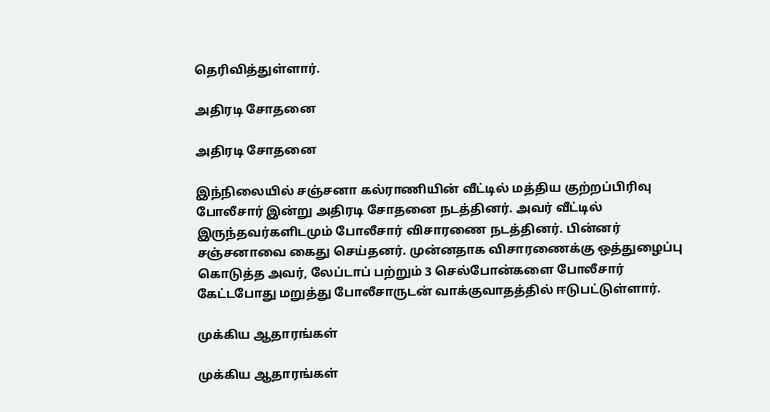தெரிவித்துள்ளார்.

அதிரடி சோதனை

அதிரடி சோதனை

இந்நிலையில் சஞ்சனா கல்ராணியின் வீட்டில் மத்திய குற்றப்பிரிவு போலீசார் இன்று அதிரடி சோதனை நடத்தினர். அவர் வீட்டில் இருந்தவர்களிடமும் போலீசார் விசாரணை நடத்தினர். பின்னர் சஞ்சனாவை கைது செய்தனர். முன்னதாக விசாரணைக்கு ஒத்துழைப்பு கொடுத்த அவர், லேப்டாப் பற்றும் 3 செல்போன்களை போலீசார் கேட்டபோது மறுத்து போலீசாருடன் வாக்குவாதத்தில் ஈடுபட்டுள்ளார்.

முக்கிய ஆதாரங்கள்

முக்கிய ஆதாரங்கள்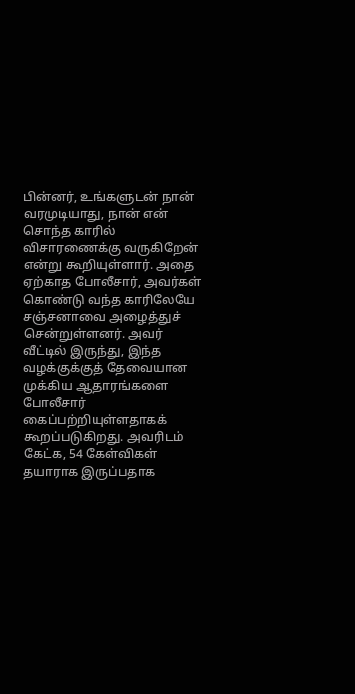பின்னர், உங்களுடன் நான் வரமுடியாது, நான் என் சொந்த காரில் விசாரணைக்கு வருகிறேன் என்று கூறியுள்ளார். அதை ஏற்காத போலீசார், அவர்கள் கொண்டு வந்த காரிலேயே சஞ்சனாவை அழைத்துச் சென்றுள்ளனர். அவர் வீட்டில் இருந்து, இந்த வழக்குக்குத் தேவையான முக்கிய ஆதாரங்களை போலீசார் கைப்பற்றியுள்ளதாகக் கூறப்படுகிறது. அவரிடம் கேட்க, 54 கேள்விகள் தயாராக இருப்பதாக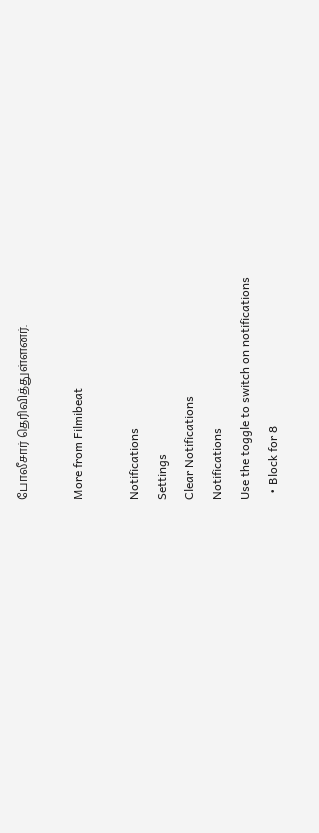போலீசார் தெரிவித்துள்ளனர்.

More from Filmibeat

Notifications
Settings
Clear Notifications
Notifications
Use the toggle to switch on notifications
  • Block for 8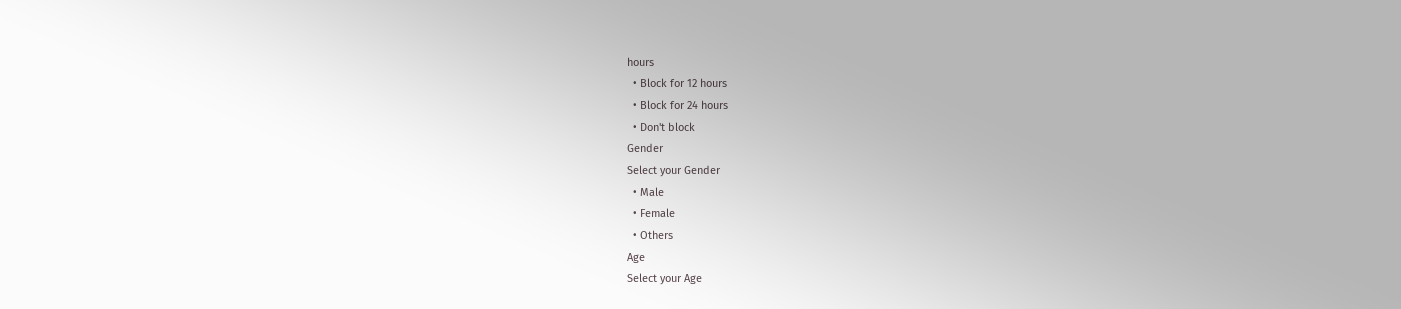hours
  • Block for 12 hours
  • Block for 24 hours
  • Don't block
Gender
Select your Gender
  • Male
  • Female
  • Others
Age
Select your Age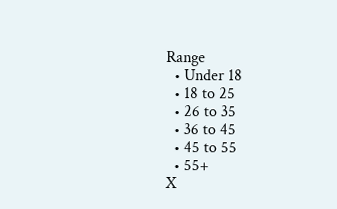Range
  • Under 18
  • 18 to 25
  • 26 to 35
  • 36 to 45
  • 45 to 55
  • 55+
X